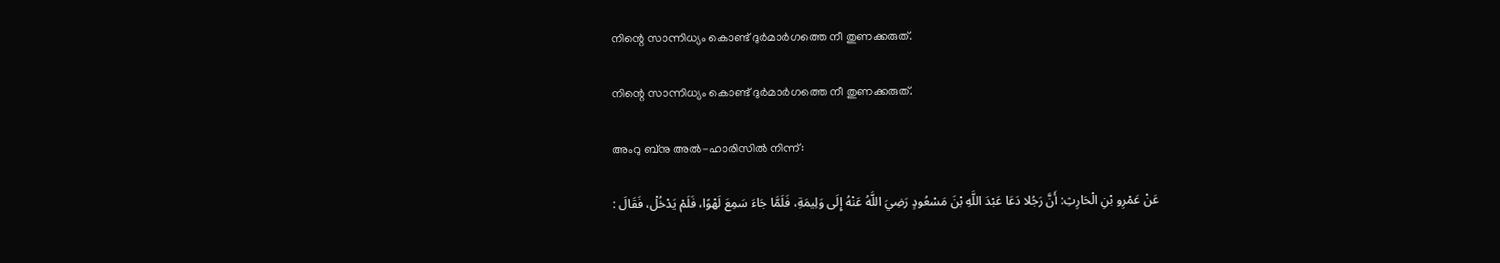നിന്റെ സാന്നിധ്യം കൊണ്ട് ദുർമാർഗത്തെ നീ തുണക്കരുത്.

നിന്റെ സാന്നിധ്യം കൊണ്ട് ദുർമാർഗത്തെ നീ തുണക്കരുത്.

അംറു ബ്നു അൽ-ഹാരിസിൽ നിന്ന്:

عَنْ عَمْرِو بْنِ الْحَارِثِ: أَنَّ رَجُلا دَعَا عَبْدَ اللَّهِ بْنَ مَسْعُودٍ رَضِيَ اللَّهُ عَنْهُ إِلَى وَلِيمَةِ، فَلَمَّا جَاءَ سَمِعَ لَهْوًا، فَلَمْ يَدْخُلْ، فَقَالَ :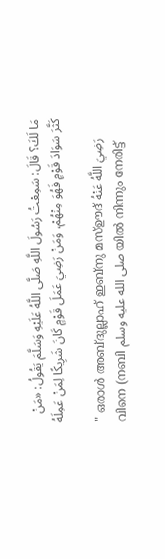مَا لَكَ؟ قَالَ: سَمِعْتُ رَسُولَ اللَّهِ صَلَّى اللَّهُ عَلَيْهِ وَسَلَّمَ يَقُولُ: «مَنْ كَثَّرَ سَوَادَ قَوْمٍ فَهُوَ مِنْهُمْ، وَمَنْ رَضِيَ عَمَلَ قَوْمٍ كَانَ شَرِيكًا لِمَنْ عَمِلَهُ

" ഒരാൾ അബ്ദുല്ലാഹ് ഇബ്നു മസ്ഊദ് رَضِيَ اللَّهُ عَنْهُ വിനെ (നബി صلى الله عليه وسلم യിൽ നിന്നും നേരിട്ട്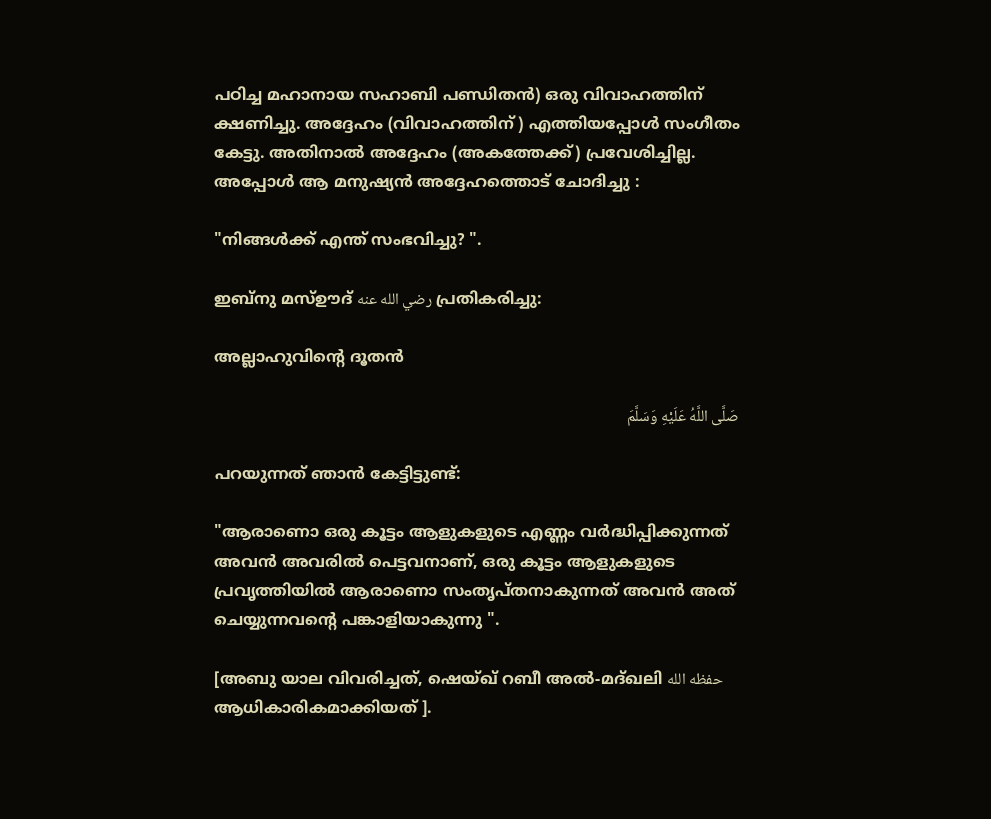പഠിച്ച മഹാനായ സഹാബി പണ്ഡിതൻ) ഒരു വിവാഹത്തിന് ക്ഷണിച്ചു. അദ്ദേഹം (വിവാഹത്തിന് ) എത്തിയപ്പോൾ സംഗീതം കേട്ടു. അതിനാൽ അദ്ദേഹം (അകത്തേക്ക്) പ്രവേശിച്ചില്ല. അപ്പോൾ ആ മനുഷ്യൻ അദ്ദേഹത്തൊട് ചോദിച്ചു :

"നിങ്ങൾക്ക് എന്ത് സംഭവിച്ചു? ".

ഇബ്നു മസ്ഊദ് رضي الله عنه പ്രതികരിച്ചു:

അല്ലാഹുവിൻ്റെ ദൂതൻ

صَلَّى اللَّهُ عَلَيْهِ وَسَلَّمَ

പറയുന്നത് ഞാൻ കേട്ടിട്ടുണ്ട്:

"ആരാണൊ ഒരു കൂട്ടം ആളുകളുടെ എണ്ണം വർദ്ധിപ്പിക്കുന്നത് അവൻ അവരിൽ പെട്ടവനാണ്, ഒരു കൂട്ടം ആളുകളുടെ പ്രവൃത്തിയിൽ ആരാണൊ സംതൃപ്തനാകുന്നത് അവൻ അത് ചെയ്യുന്നവന്റെ പങ്കാളിയാകുന്നു ".

[അബു യാല വിവരിച്ചത്, ഷെയ്ഖ് റബീ അൽ-മദ്ഖലി حفظه الله ആധികാരികമാക്കിയത് ].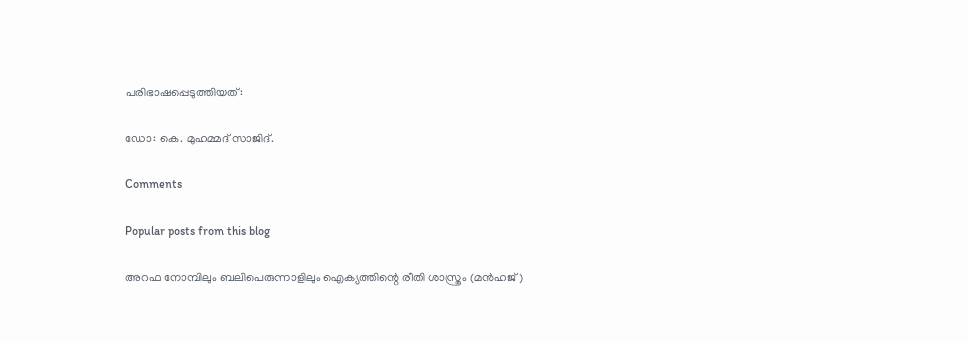പരിഭാഷപ്പെടുത്തിയത്:

ഡോ: കെ. മുഹമ്മദ് സാജിദ്.

Comments

Popular posts from this blog

അറഫ നോമ്പിലും ബലിപെരുന്നാളിലും ഐക്യത്തിന്റെ രീതി ശാസ്ത്രം (മൻഹജ്)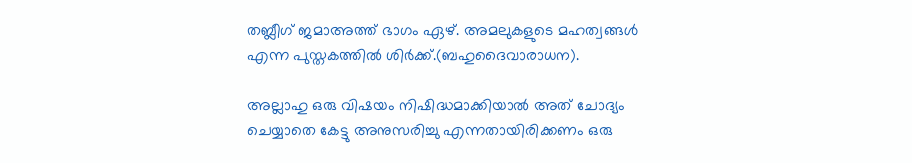തബ്ലീഗ് ജമാഅത്ത് ഭാഗം ഏഴ്. അമലുകളുടെ മഹത്വങ്ങൾ എന്ന പുസ്തകത്തിൽ ശിർക്ക്.(ബഹുദൈവാരാധന).

അല്ലാഹു ഒരു വിഷയം നിഷിദ്ധമാക്കിയാൽ അത് ചോദ്യം ചെയ്യാതെ കേട്ടു അനുസരിച്ചു എന്നതായിരിക്കണം ഒരു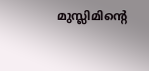മുസ്ലിമിൻ്റെ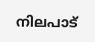നിലപാട്